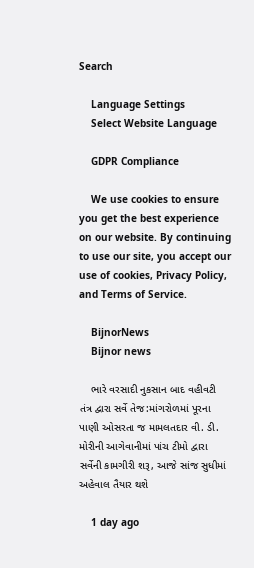Search

    Language Settings
    Select Website Language

    GDPR Compliance

    We use cookies to ensure you get the best experience on our website. By continuing to use our site, you accept our use of cookies, Privacy Policy, and Terms of Service.

    BijnorNews
    Bijnor news

    ભારે વરસાદી નુકસાન બાદ વહીવટી તંત્ર દ્વારા સર્વે તેજ:માંગરોળમાં પૂરના પાણી ઓસરતા જ મામલતદાર વી. ડી. મોરીની આગેવાનીમાં પાંચ ટીમો દ્વારા સર્વેની કામગીરી શરૂ, આજે સાંજ સુધીમાં અહેવાલ તૈયાર થશે

    1 day ago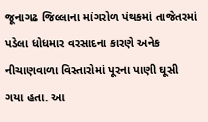જૂનાગઢ જિલ્લાના માંગરોળ પંથકમાં તાજેતરમાં પડેલા ધોધમાર વરસાદના કારણે અનેક નીચાણવાળા વિસ્તારોમાં પૂરના પાણી ઘૂસી ગયા હતા. આ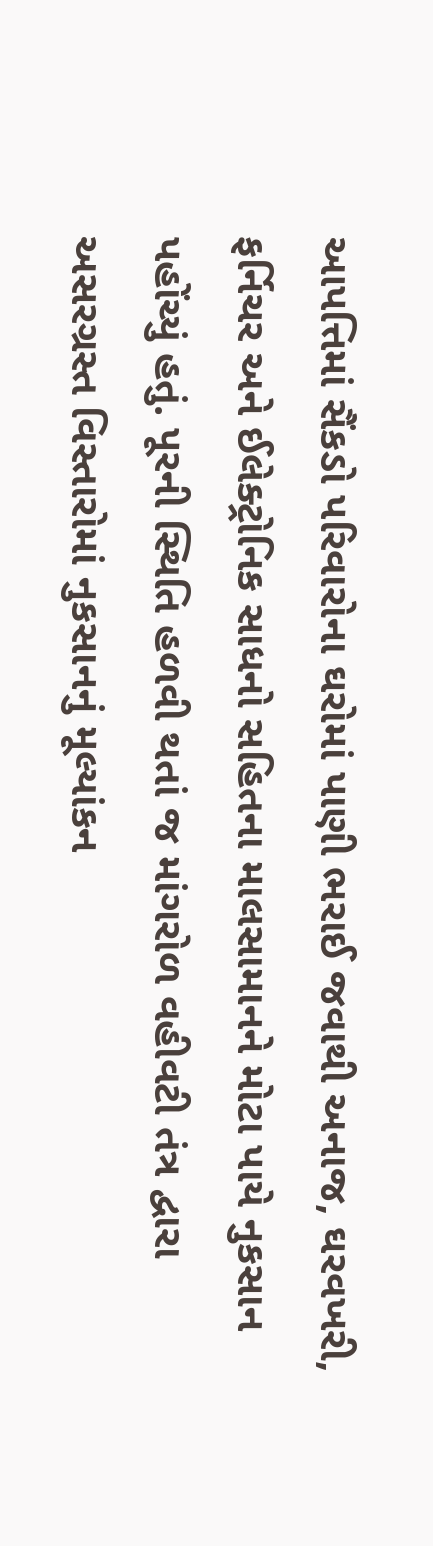આપત્તિમાં સૈંકડો પરિવારોના ઘરોમાં પાણી ભરાઈ જવાથી અનાજ, ઘરવખરી, ફર્નિચર અને ઈલેક્ટ્રોનિક સાધનો સહિતના માલસામાનને મોટા પાયે નુકસાન પહોંચ્યું હતું. પૂરની સ્થિતિ હળવી થતાં જ માંગરોળ વહીવટી તંત્ર દ્વારા અસરગ્રસ્ત વિસ્તારોમાં નુકસાનનું મૂલ્યાંકન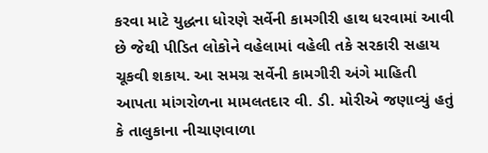કરવા માટે યુદ્ધના ધોરણે સર્વેની કામગીરી હાથ ધરવામાં આવી છે જેથી પીડિત લોકોને વહેલામાં વહેલી તકે સરકારી સહાય ચૂકવી શકાય. આ સમગ્ર સર્વેની કામગીરી અંગે માહિતી આપતા માંગરોળના મામલતદાર વી. ડી. મોરીએ જણાવ્યું હતું કે તાલુકાના નીચાણવાળા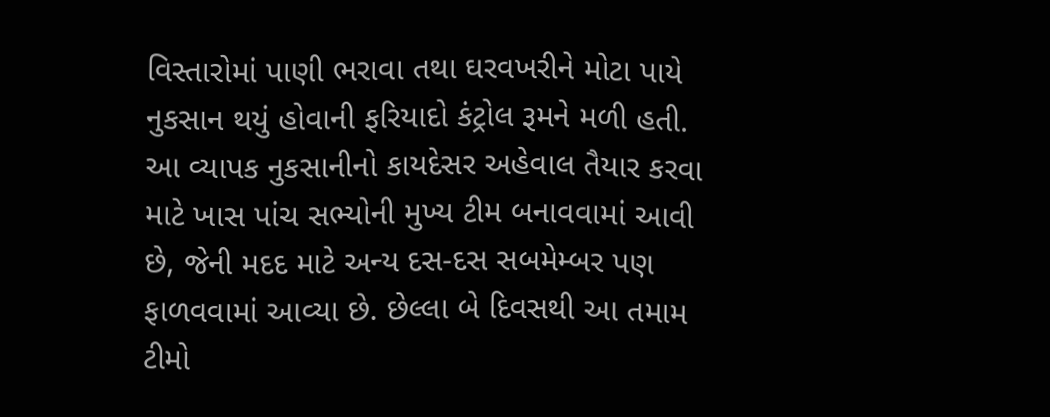વિસ્તારોમાં પાણી ભરાવા તથા ઘરવખરીને મોટા પાયે નુકસાન થયું હોવાની ફરિયાદો કંટ્રોલ રૂમને મળી હતી. આ વ્યાપક નુકસાનીનો કાયદેસર અહેવાલ તૈયાર કરવા માટે ખાસ પાંચ સભ્યોની મુખ્ય ટીમ બનાવવામાં આવી છે, જેની મદદ માટે અન્ય દસ-દસ સબમેમ્બર પણ ફાળવવામાં આવ્યા છે. છેલ્લા બે દિવસથી આ તમામ ટીમો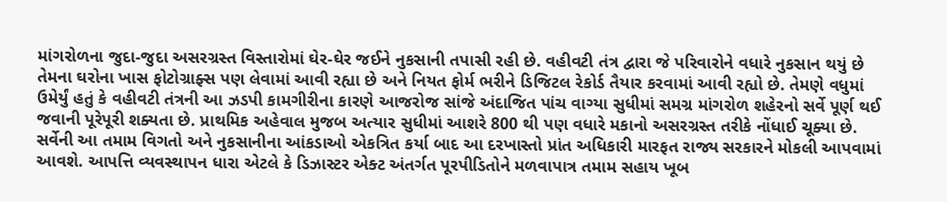માંગરોળના જુદા-જુદા અસરગ્રસ્ત વિસ્તારોમાં ઘેર-ઘેર જઈને નુકસાની તપાસી રહી છે. વહીવટી તંત્ર દ્વારા જે પરિવારોને વધારે નુકસાન થયું છે તેમના ઘરોના ખાસ ફોટોગ્રાફ્સ પણ લેવામાં આવી રહ્યા છે અને નિયત ફોર્મ ભરીને ડિજિટલ રેકોર્ડ તૈયાર કરવામાં આવી રહ્યો છે. તેમણે વધુમાં ઉમેર્યું હતું કે વહીવટી તંત્રની આ ઝડપી કામગીરીના કારણે આજરોજ સાંજે અંદાજિત પાંચ વાગ્યા સુધીમાં સમગ્ર માંગરોળ શહેરનો સર્વે પૂર્ણ થઈ જવાની પૂરેપૂરી શક્યતા છે. પ્રાથમિક અહેવાલ મુજબ અત્યાર સુધીમાં આશરે 800 થી પણ વધારે મકાનો અસરગ્રસ્ત તરીકે નોંધાઈ ચૂક્યા છે. સર્વેની આ તમામ વિગતો અને નુકસાનીના આંકડાઓ એકત્રિત કર્યા બાદ આ દરખાસ્તો પ્રાંત અધિકારી મારફત રાજ્ય સરકારને મોકલી આપવામાં આવશે. આપત્તિ વ્યવસ્થાપન ધારા એટલે કે ડિઝાસ્ટર એક્ટ અંતર્ગત પૂરપીડિતોને મળવાપાત્ર તમામ સહાય ખૂબ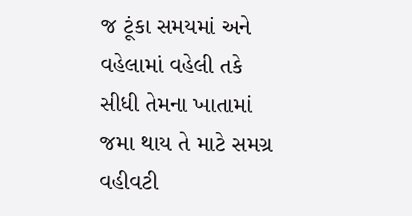જ ટૂંકા સમયમાં અને વહેલામાં વહેલી તકે સીધી તેમના ખાતામાં જમા થાય તે માટે સમગ્ર વહીવટી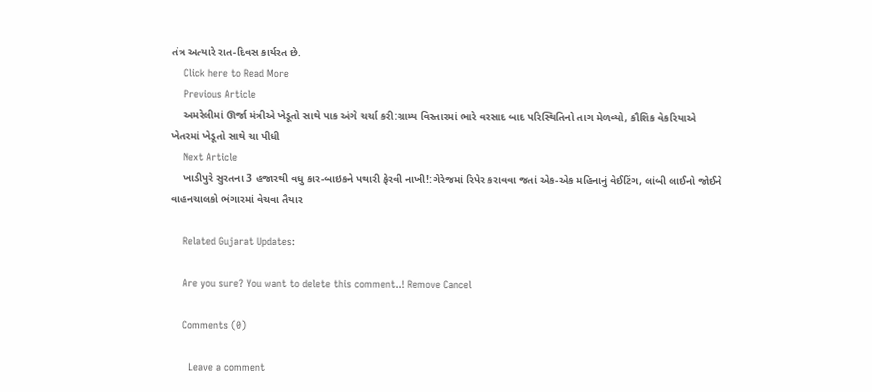તંત્ર અત્યારે રાત-દિવસ કાર્યરત છે.
    Click here to Read More
    Previous Article
    અમરેલીમાં ઊર્જા મંત્રીએ ખેડૂતો સાથે પાક અંગે ચર્ચા કરી:ગ્રામ્ય વિસ્તારમાં ભારે વરસાદ બાદ પરિસ્થિતિનો તાગ મેળવ્યો, કૌશિક વેકરિયાએ ખેતરમાં ખેડૂતો સાથે ચા પીધી
    Next Article
    ખાડીપુરે સુરતના 3 હજારથી વધુ કાર-બાઇકને પથારી ફેરવી નાખી!:ગેરેજમાં રિપેર કરાવવા જતાં એક-એક મહિનાનું વેઈટિંગ, લાંબી લાઈનો જોઈને વાહનચાલકો ભંગારમાં વેચવા તૈયાર

    Related Gujarat Updates:

    Are you sure? You want to delete this comment..! Remove Cancel

    Comments (0)

      Leave a comment